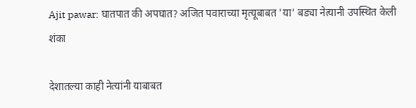Ajit pawar: घातपात की अपघात? अजित पवाराच्या मृत्यूबाबत 'या' बड्या नेत्यानी उपस्थित केली शंका

देशातल्या काही नेत्यांनी याबाबत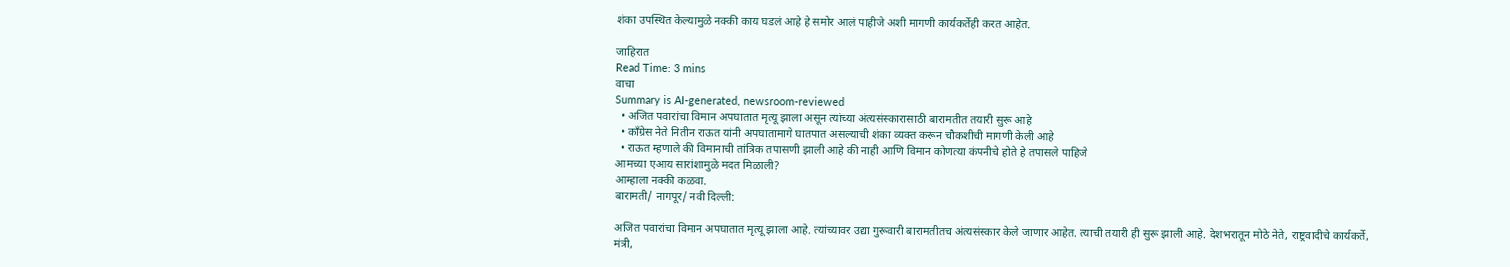शंका उपस्थित केल्यामुळे नक्की काय घडलं आहे हे समोर आलं पाहीजे अशी मागणी कार्यकर्तेही करत आहेत.

जाहिरात
Read Time: 3 mins
वाचा
Summary is AI-generated, newsroom-reviewed
  • अजित पवारांचा विमान अपघातात मृत्यू झाला असून त्यांच्या अंत्यसंस्कारासाठी बारामतीत तयारी सुरू आहे
  • काँग्रेस नेते नितीन राऊत यांनी अपघातामागे घातपात असल्याची शंका व्यक्त करून चौकशीची मागणी केली आहे
  • राऊत म्हणाले की विमानाची तांत्रिक तपासणी झाली आहे की नाही आणि विमान कोणत्या कंपनीचे होते हे तपासले पाहिजे
आमच्या एआय सारांशामुळे मदत मिळाली?
आम्हाला नक्की कळवा.
बारामती/ नागपूर/ नवी दिल्ली:

अजित पवारांचा विमान अपघातात मृत्यू झाला आहे. त्यांच्यावर उद्या गुरूवारी बारामतीतच अंत्यसंस्कार केले जाणार आहेत. त्याची तयारी ही सुरू झाली आहे. देशभरातून मोठे नेते, राष्ट्रवादीचे कार्यकर्ते, मंत्री,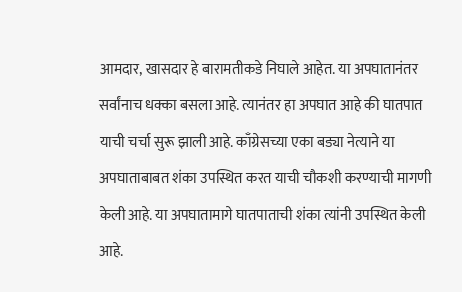आमदार, खासदार हे बारामतीकडे निघाले आहेत. या अपघातानंतर सर्वांनाच धक्का बसला आहे. त्यानंतर हा अपघात आहे की घातपात याची चर्चा सुरू झाली आहे. काँग्रेसच्या एका बड्या नेत्याने या  अपघाताबाबत शंका उपस्थित करत याची चौकशी करण्याची मागणी केली आहे. या अपघातामागे घातपाताची शंका त्यांनी उपस्थित केली आहे.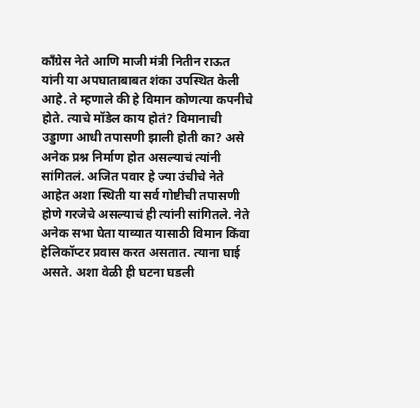काँग्रेस नेते आणि माजी मंत्री नितीन राऊत यांनी या अपघाताबाबत शंका उपस्थित केली आहे. ते म्हणाले की हे विमान कोणत्या कपनीचे होते. त्याचे मॉडेल काय होतं? विमानाची उड्डाणा आधी तपासणी झाली होती का? असे अनेक प्रश्न निर्माण होत असल्याचं त्यांनी सांगितलं. अजित पवार हे ज्या उंचीचे नेते आहेत अशा स्थिती या सर्व गोष्टीची तपासणी होणे गरजेचे असल्याचं ही त्यांनी सांगितले. नेते अनेक सभा घेता याव्यात यासाठी विमान किंवा हेलिकॉप्टर प्रवास करत असतात. त्याना घाई असते. अशा वेळी ही घटना घडली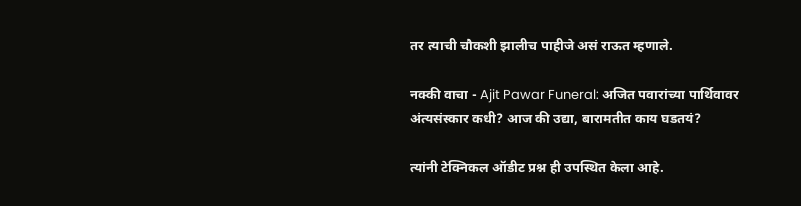तर त्याची चौकशी झालीच पाहीजे असं राऊत म्हणाले.

नक्की वाचा - Ajit Pawar Funeral: अजित पवारांच्या पार्थिवावर अंत्यसंस्कार कधी? आज की उद्या, बारामतीत काय घडतयं?

त्यांनी टेक्निकल ऑडीट प्रश्न ही उपस्थित केला आहे.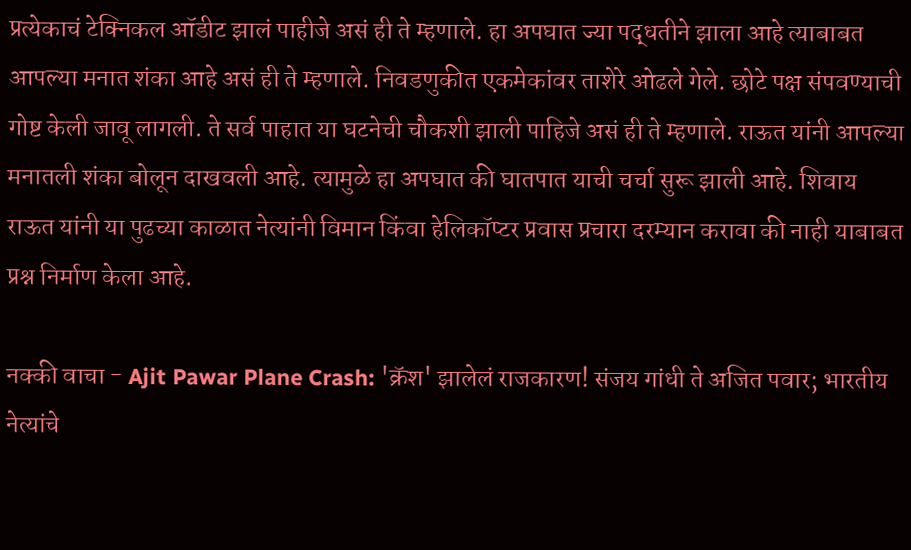प्रत्येकाचं टेक्निकल ऑडीट झालं पाहीजे असं ही ते म्हणाले. हा अपघात ज्या पद्धतीने झाला आहे त्याबाबत आपल्या मनात शंका आहे असं ही ते म्हणाले. निवडणुकीत एकमेकांवर ताशेरे ओढले गेले. छोटे पक्ष संपवण्याची गोष्ट केली जावू लागली. ते सर्व पाहात या घटनेची चौकशी झाली पाहिजे असं ही ते म्हणाले. राऊत यांनी आपल्या मनातली शंका बोलून दाखवली आहे. त्यामुळे हा अपघात की घातपात याची चर्चा सुरू झाली आहे. शिवाय राऊत यांनी या पुढच्या काळात नेत्यांनी विमान किंवा हेलिकॉप्टर प्रवास प्रचारा दरम्यान करावा की नाही याबाबत प्रश्न निर्माण केला आहे.

नक्की वाचा - Ajit Pawar Plane Crash: 'क्रॅश' झालेलं राजकारण! संजय गांधी ते अजित पवार; भारतीय नेत्यांचे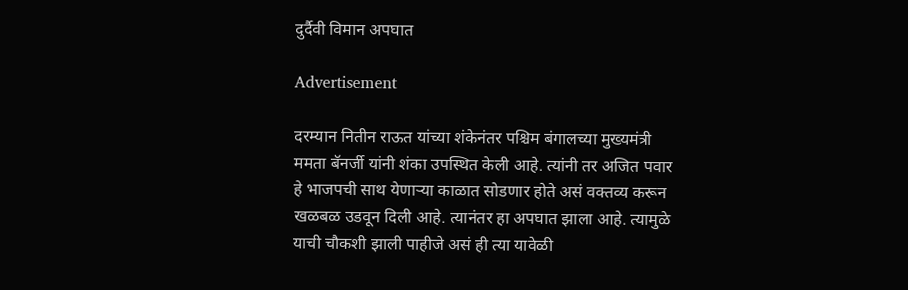दुर्दैवी विमान अपघात

Advertisement

दरम्यान नितीन राऊत यांच्या शंकेनंतर पश्चिम बंगालच्या मुख्यमंत्री ममता बॅनर्जी यांनी शंका उपस्थित केली आहे. त्यांनी तर अजित पवार हे भाजपची साथ येणाऱ्या काळात सोडणार होते असं वक्तव्य करून खळबळ उडवून दिली आहे. त्यानंतर हा अपघात झाला आहे. त्यामुळे याची चौकशी झाली पाहीजे असं ही त्या यावेळी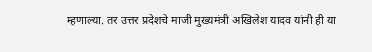म्हणाल्या. तर उत्तर प्रदेशचे माजी मुख्यमंत्री अखिलेश यादव यांनी ही या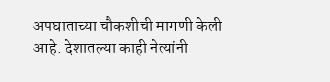अपघाताच्या चौकशीची मागणी केली आहे. देशातल्या काही नेत्यांनी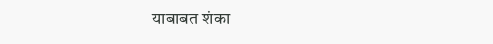याबाबत शंका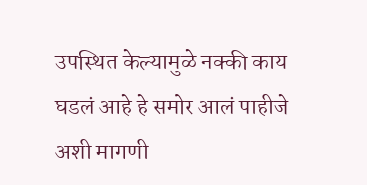उपस्थित केल्यामुळे नक्की काय घडलं आहे हे समोर आलं पाहीजे अशी मागणी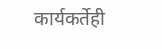कार्यकर्तेही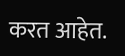करत आहेत.